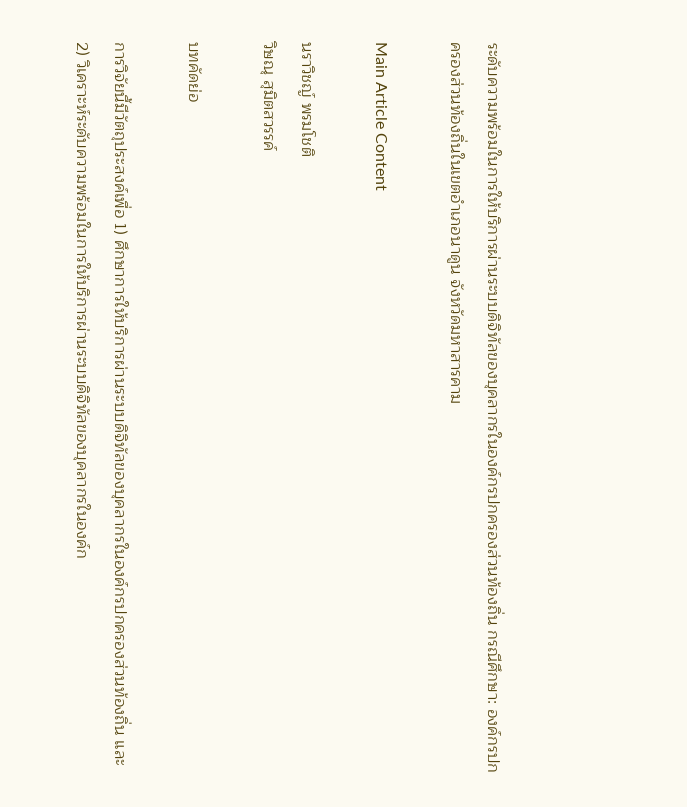ระดับความพร้อมในการให้บริการผ่านระบบดิจิทัลของบุคลากรในองค์กรปกครองส่วนท้องถิ่น กรณีศึกษา: องค์กรปกครองส่วนท้องถิ่นในเขตอำเภอนาดูน จังหวัดมหาสารคาม

Main Article Content

นราวิชญ์ พรมโชติ
วิษณุ สุมิตสวรรค์

บทคัดย่อ

การวิจัยนี้มีวัตถุประสงค์เพื่อ 1) ศึกษาการให้บริการผ่านระบบดิจิทัลของบุคลากรในองค์กรปกครองส่วนท้องถิ่น และ 2) วิเคราะห์ระดับความพร้อมในการให้บริการผ่านระบบดิจิทัลของบุคลากรในองค์ก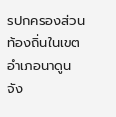รปกครองส่วนท้องถิ่นในเขตอำเภอนาดูน จัง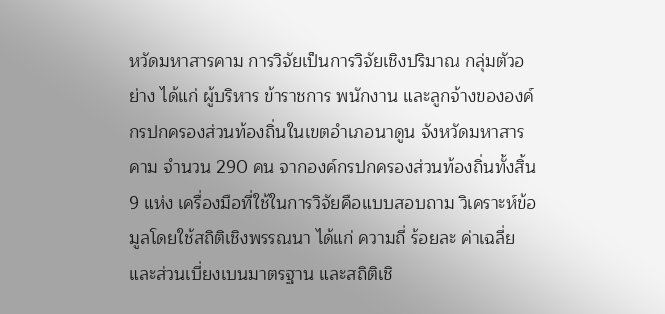หวัดมหาสารคาม การวิจัยเป็นการวิจัยเชิงปริมาณ กลุ่มตัวอย่าง ได้แก่ ผู้บริหาร ข้าราชการ พนักงาน และลูกจ้างขององค์กรปกครองส่วนท้องถิ่นในเขตอำเภอนาดูน จังหวัดมหาสารคาม จำนวน 290 คน จากองค์กรปกครองส่วนท้องถิ่นทั้งสิ้น 9 แห่ง เครื่องมือที่ใช้ในการวิจัยคือแบบสอบถาม วิเคราะห์ข้อมูลโดยใช้สถิติเชิงพรรณนา ได้แก่ ความถี่ ร้อยละ ค่าเฉลี่ย และส่วนเบี่ยงเบนมาตรฐาน และสถิติเชิ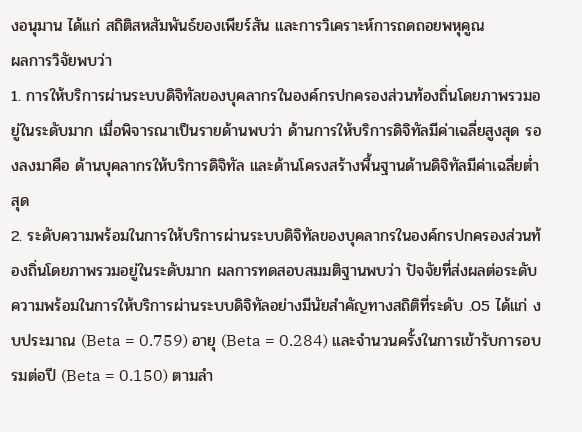งอนุมาน ได้แก่ สถิติสหสัมพันธ์ของเพียร์สัน และการวิเคราะห์การถดถอยพหุคูณ
ผลการวิจัยพบว่า
1. การให้บริการผ่านระบบดิจิทัลของบุคลากรในองค์กรปกครองส่วนท้องถิ่นโดยภาพรวมอยู่ในระดับมาก เมื่อพิจารณาเป็นรายด้านพบว่า ด้านการให้บริการดิจิทัลมีค่าเฉลี่ยสูงสุด รองลงมาคือ ด้านบุคลากรให้บริการดิจิทัล และด้านโครงสร้างพื้นฐานด้านดิจิทัลมีค่าเฉลี่ยต่ำสุด
2. ระดับความพร้อมในการให้บริการผ่านระบบดิจิทัลของบุคลากรในองค์กรปกครองส่วนท้องถิ่นโดยภาพรวมอยู่ในระดับมาก ผลการทดสอบสมมติฐานพบว่า ปัจจัยที่ส่งผลต่อระดับความพร้อมในการให้บริการผ่านระบบดิจิทัลอย่างมีนัยสำคัญทางสถิติที่ระดับ .05 ได้แก่ งบประมาณ (Beta = 0.759) อายุ (Beta = 0.284) และจำนวนครั้งในการเข้ารับการอบรมต่อปี (Beta = 0.150) ตามลำ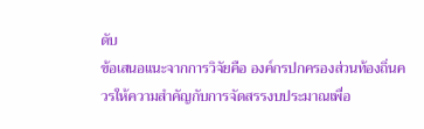ดับ
ข้อเสนอแนะจากการวิจัยคือ องค์กรปกครองส่วนท้องถิ่นควรให้ความสำคัญกับการจัดสรรงบประมาณเพื่อ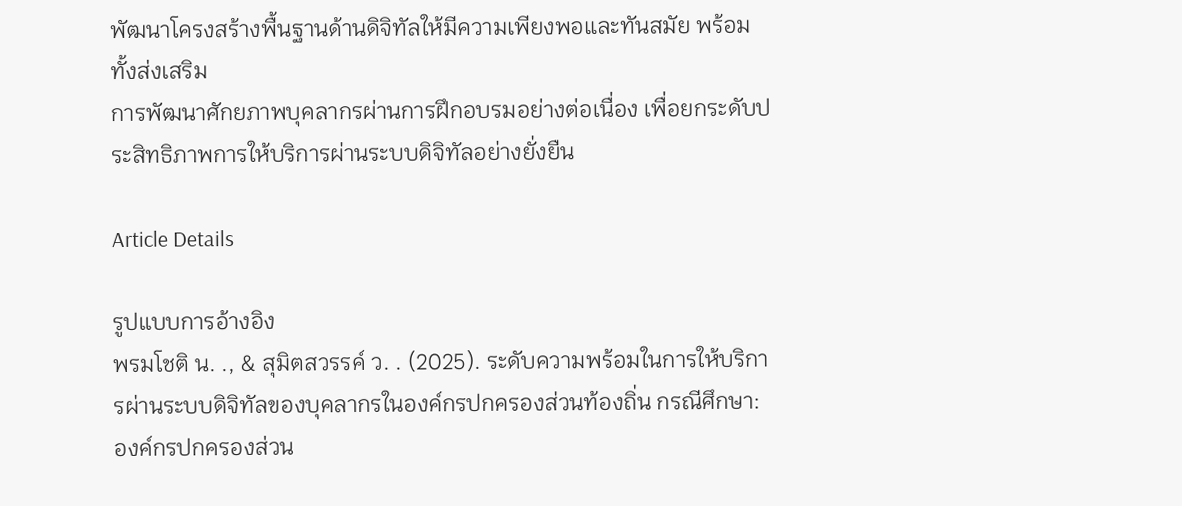พัฒนาโครงสร้างพื้นฐานด้านดิจิทัลให้มีความเพียงพอและทันสมัย พร้อมทั้งส่งเสริม
การพัฒนาศักยภาพบุคลากรผ่านการฝึกอบรมอย่างต่อเนื่อง เพื่อยกระดับประสิทธิภาพการให้บริการผ่านระบบดิจิทัลอย่างยั่งยืน

Article Details

รูปแบบการอ้างอิง
พรมโชติ น. ., & สุมิตสวรรค์ ว. . (2025). ระดับความพร้อมในการให้บริการผ่านระบบดิจิทัลของบุคลากรในองค์กรปกครองส่วนท้องถิ่น กรณีศึกษา: องค์กรปกครองส่วน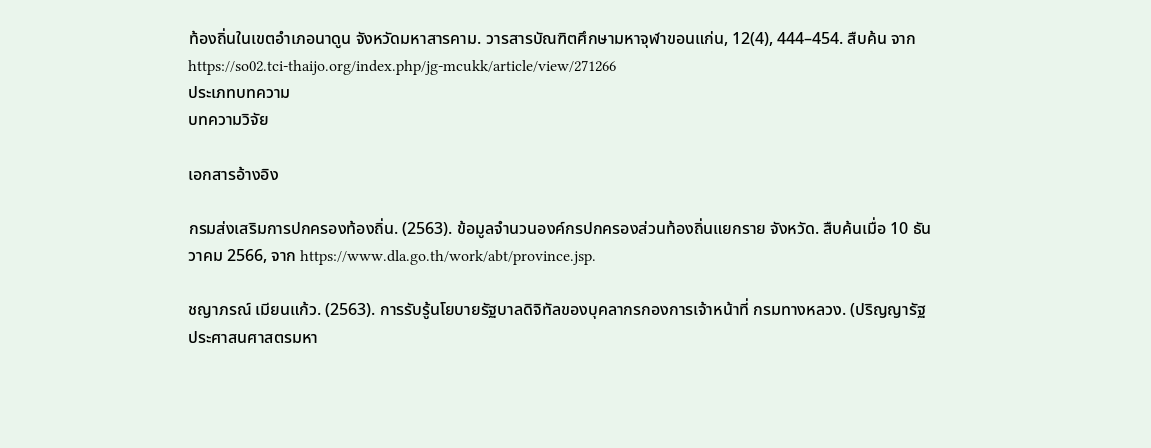ท้องถิ่นในเขตอำเภอนาดูน จังหวัดมหาสารคาม. วารสารบัณฑิตศึกษามหาจุฬาขอนแก่น, 12(4), 444–454. สืบค้น จาก https://so02.tci-thaijo.org/index.php/jg-mcukk/article/view/271266
ประเภทบทความ
บทความวิจัย

เอกสารอ้างอิง

กรมส่งเสริมการปกครองท้องถิ่น. (2563). ข้อมูลจำนวนองค์กรปกครองส่วนท้องถิ่นแยกราย จังหวัด. สืบค้นเมื่อ 10 ธันวาคม 2566, จาก https://www.dla.go.th/work/abt/province.jsp.

ชญาภรณ์ เมียนแก้ว. (2563). การรับรู้นโยบายรัฐบาลดิจิทัลของบุคลากรกองการเจ้าหน้าที่ กรมทางหลวง. (ปริญญารัฐประศาสนศาสตรมหา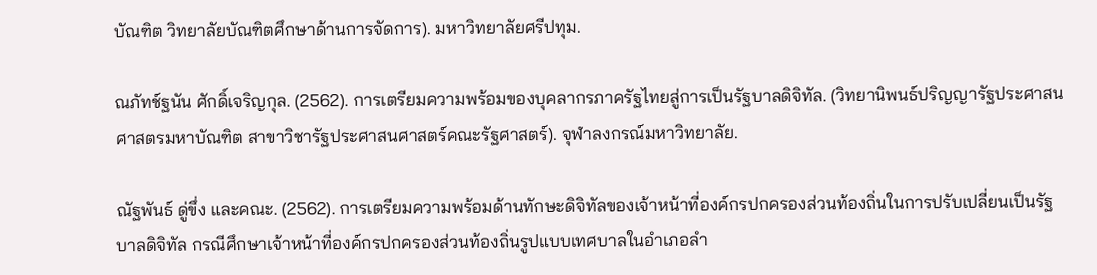บัณฑิต วิทยาลัยบัณฑิตศึกษาด้านการจัดการ). มหาวิทยาลัยศรีปทุม.

ณภัทช์ฐนัน ศักดิ์เจริญกุล. (2562). การเตรียมความพร้อมของบุคลากรภาครัฐไทยสู่การเป็นรัฐบาลดิจิทัล. (วิทยานิพนธ์ปริญญารัฐประศาสนศาสตรมหาบัณฑิต สาขาวิชารัฐประศาสนศาสตร์คณะรัฐศาสตร์). จุฬาลงกรณ์มหาวิทยาลัย.

ณัฐพันธ์ ดู่ขึ่ง และคณะ. (2562). การเตรียมความพร้อมด้านทักษะดิจิทัลของเจ้าหน้าที่องค์กรปกครองส่วนท้องถิ่นในการปรับเปลี่ยนเป็นรัฐบาลดิจิทัล กรณีศึกษาเจ้าหน้าที่องค์กรปกครองส่วนท้องถิ่นรูปแบบเทศบาลในอำเภอลำ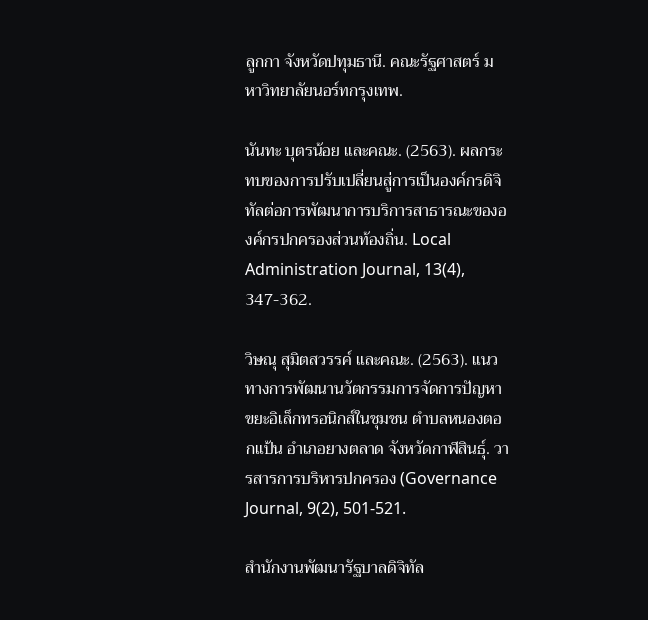ลูกกา จังหวัดปทุมธานี. คณะรัฐศาสตร์ มหาวิทยาลัยนอร์ทกรุงเทพ.

นันทะ บุตรน้อย และคณะ. (2563). ผลกระทบของการปรับเปลี่ยนสู่การเป็นองค์กรดิจิทัลต่อการพัฒนาการบริการสาธารณะขององค์กรปกครองส่วนท้องถิ่น. Local Administration Journal, 13(4), 347-362.

วิษณุ สุมิตสวรรค์ และคณะ. (2563). แนวทางการพัฒนานวัตกรรมการจัดการปัญหาขยะอิเล็กทรอนิกส์ในชุมชน ตำบลหนองตอกแป้น อำเภอยางตลาด จังหวัดกาฬสินธุ์. วารสารการบริหารปกครอง (Governance Journal, 9(2), 501-521.

สำนักงานพัฒนารัฐบาลดิจิทัล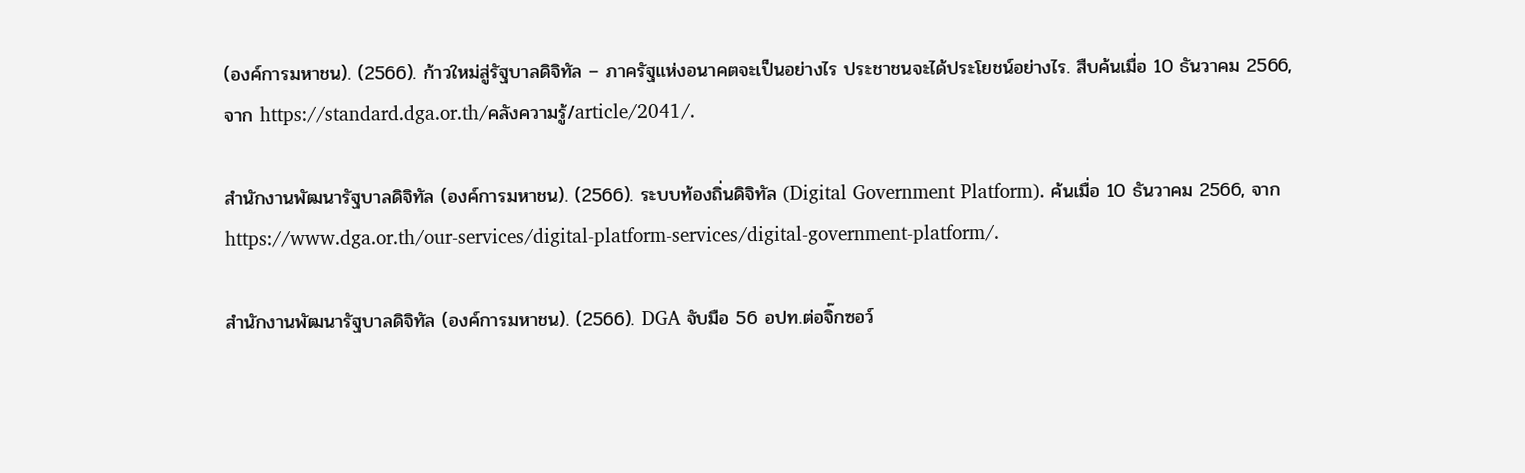(องค์การมหาชน). (2566). ก้าวใหม่สู่รัฐบาลดิจิทัล – ภาครัฐแห่งอนาคตจะเป็นอย่างไร ประชาชนจะได้ประโยชน์อย่างไร. สืบค้นเมื่อ 10 ธันวาคม 2566, จาก https://standard.dga.or.th/คลังความรู้/article/2041/.

สำนักงานพัฒนารัฐบาลดิจิทัล (องค์การมหาชน). (2566). ระบบท้องถิ่นดิจิทัล (Digital Government Platform). ค้นเมื่อ 10 ธันวาคม 2566, จาก https://www.dga.or.th/our-services/digital-platform-services/digital-government-platform/.

สำนักงานพัฒนารัฐบาลดิจิทัล (องค์การมหาชน). (2566). DGA จับมือ 56 อปท.ต่อจิ๊กซอว์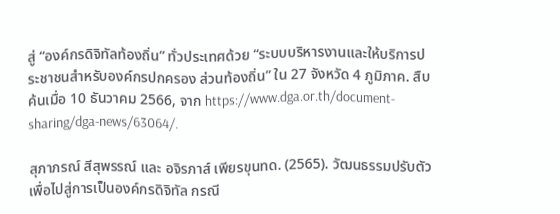สู่ “องค์กรดิจิทัลท้องถิ่น” ทั่วประเทศด้วย “ระบบบริหารงานและให้บริการประชาชนสำหรับองค์กรปกครอง ส่วนท้องถิ่น” ใน 27 จังหวัด 4 ภูมิภาค. สืบค้นเมื่อ 10 ธันวาคม 2566, จาก https://www.dga.or.th/document-sharing/dga-news/63064/.

สุภาภรณ์ สีสุพรรณ์ และ อจิรภาส์ เพียรขุนทด. (2565). วัฒนธรรมปรับตัวเพื่อไปสู่การเป็นองค์กรดิจิทัล กรณี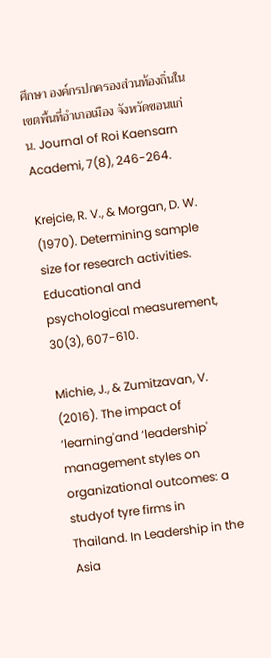ศึกษา องค์กรปกครองส่วนท้องถิ่นในเขตพื้นที่อำเภอเมือง จังหวัดขอนแก่น. Journal of Roi Kaensarn Academi, 7(8), 246-264.

Krejcie, R. V., & Morgan, D. W. (1970). Determining sample size for research activities. Educational and psychological measurement, 30(3), 607-610.

Michie, J., & Zumitzavan, V. (2016). The impact of ‘learning'and ‘leadership' management styles on organizational outcomes: a studyof tyre firms in Thailand. In Leadership in the Asia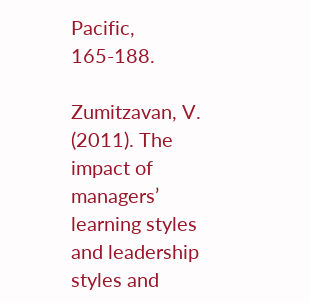Pacific, 165-188.

Zumitzavan, V. (2011). The impact of managers’ learning styles and leadership styles and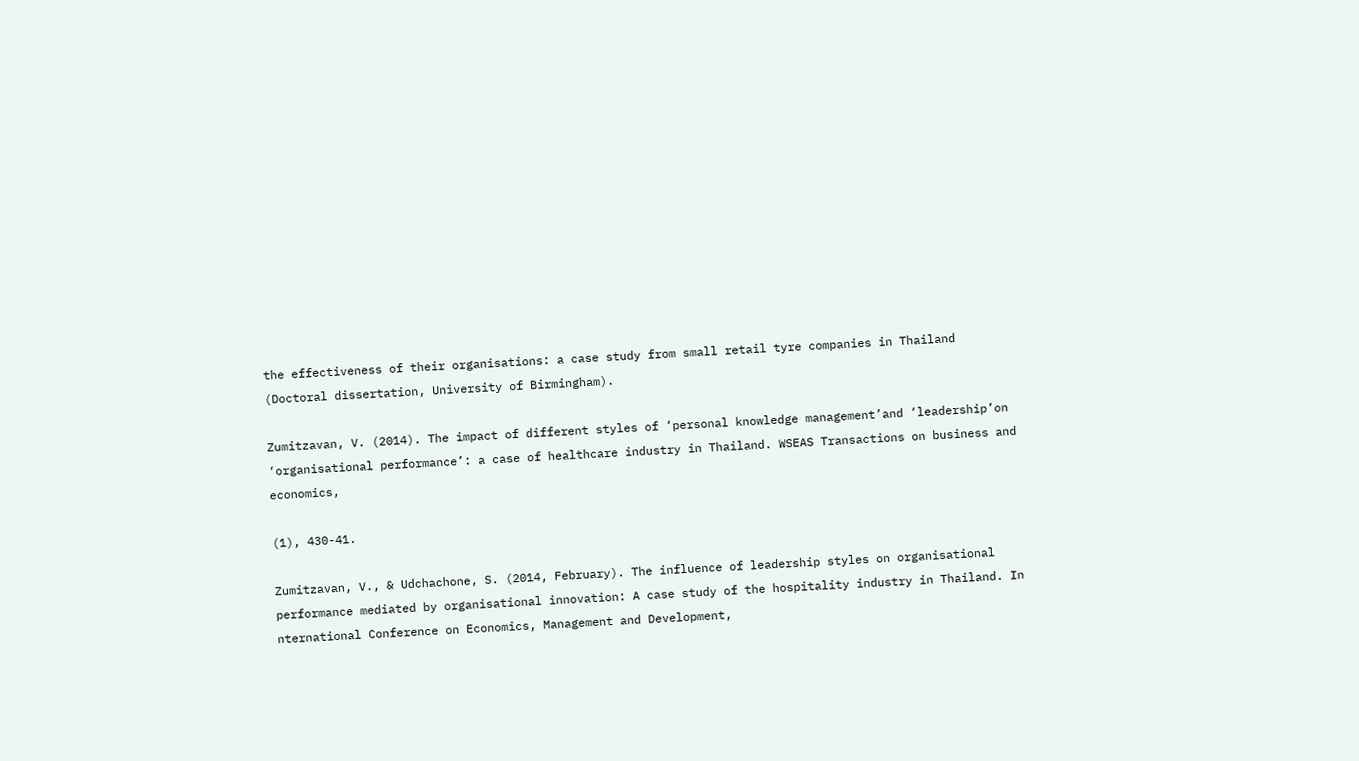the effectiveness of their organisations: a case study from small retail tyre companies in Thailand (Doctoral dissertation, University of Birmingham).

Zumitzavan, V. (2014). The impact of different styles of ‘personal knowledge management’and ‘leadership’on ‘organisational performance’: a case of healthcare industry in Thailand. WSEAS Transactions on business and economics,

(1), 430-41.

Zumitzavan, V., & Udchachone, S. (2014, February). The influence of leadership styles on organisational performance mediated by organisational innovation: A case study of the hospitality industry in Thailand. In nternational Conference on Economics, Management and Development,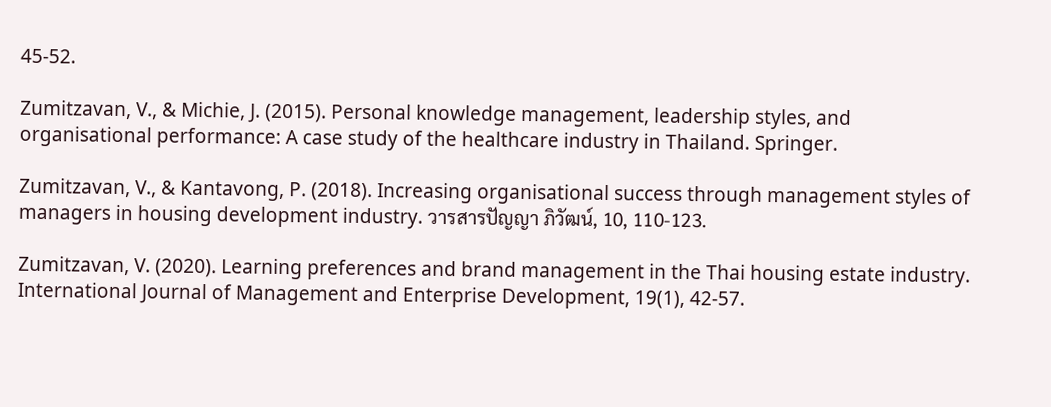45-52.

Zumitzavan, V., & Michie, J. (2015). Personal knowledge management, leadership styles, and organisational performance: A case study of the healthcare industry in Thailand. Springer.

Zumitzavan, V., & Kantavong, P. (2018). Increasing organisational success through management styles of managers in housing development industry. วารสารปัญญา ภิวัฒน์, 10, 110-123.

Zumitzavan, V. (2020). Learning preferences and brand management in the Thai housing estate industry. International Journal of Management and Enterprise Development, 19(1), 42-57.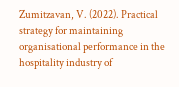Zumitzavan, V. (2022). Practical strategy for maintaining organisational performance in the hospitality industry of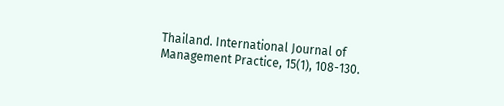Thailand. International Journal of Management Practice, 15(1), 108-130.